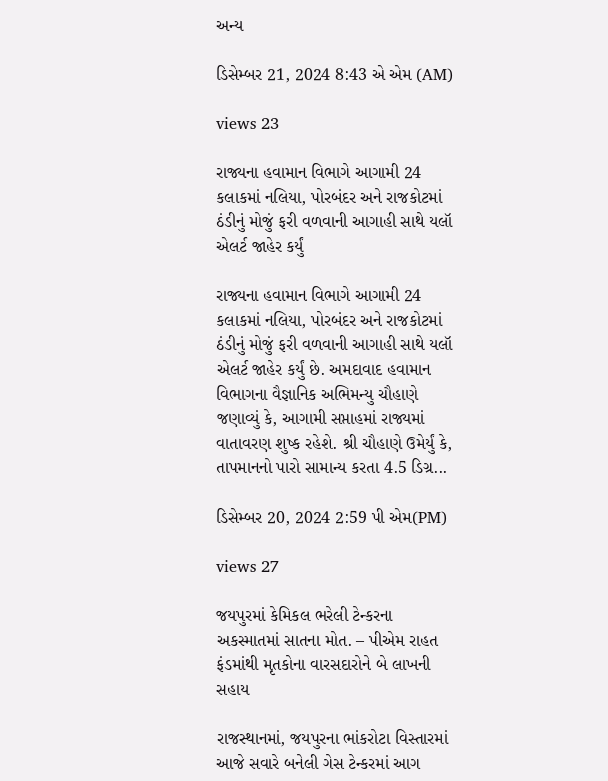અન્ય

ડિસેમ્બર 21, 2024 8:43 એ એમ (AM)

views 23

રાજ્યના હવામાન વિભાગે આગામી 24 કલાકમાં નલિયા, પોરબંદર અને રાજકોટમાં ઠંડીનું મોજું ફરી વળવાની આગાહી સાથે યલૉ એલર્ટ જાહેર કર્યું

રાજ્યના હવામાન વિભાગે આગામી 24 કલાકમાં નલિયા, પોરબંદર અને રાજકોટમાં ઠંડીનું મોજું ફરી વળવાની આગાહી સાથે યલૉ એલર્ટ જાહેર કર્યું છે. અમદાવાદ હવામાન વિભાગના વૈજ્ઞાનિક અભિમન્યુ ચૌહાણે જણાવ્યું કે, આગામી સપ્તાહમાં રાજ્યમાં વાતાવરણ શુષ્ક રહેશે. શ્રી ચૌહાણે ઉમેર્યું કે, તાપમાનનો પારો સામાન્ય કરતા 4.5 ડિગ્ર...

ડિસેમ્બર 20, 2024 2:59 પી એમ(PM)

views 27

જયપુરમાં કેમિકલ ભરેલી ટેન્કરના અકસ્માતમાં સાતના મોત. – પીએમ રાહત ફંડમાંથી મૃતકોના વારસદારોને બે લાખની સહાય

રાજસ્થાનમાં, જયપુરના ભાંકરોટા વિસ્તારમાં આજે સવારે બનેલી ગેસ ટેન્કરમાં આગ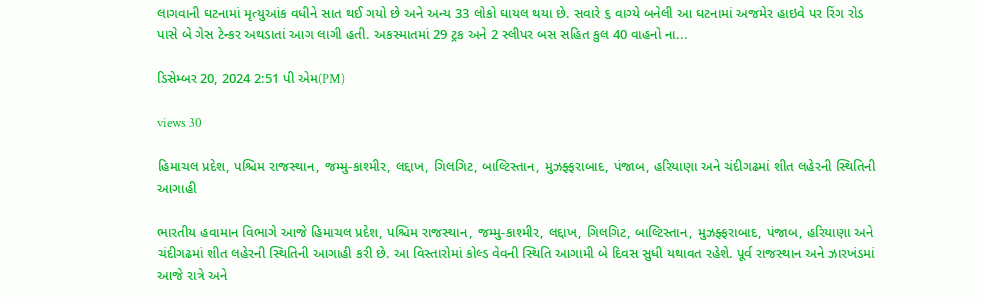લાગવાની ઘટનામાં મૃત્યુઆંક વધીને સાત થઈ ગયો છે અને અન્ય 33 લોકો ઘાયલ થયા છે. સવારે ૬ વાગ્યે બનેલી આ ઘટનામાં અજમેર હાઇવે પર રિંગ રોડ પાસે બે ગેસ ટેન્કર અથડાતાં આગ લાગી હતી. અકસ્માતમાં 29 ટ્રક અને 2 સ્લીપર બસ સહિત કુલ 40 વાહનો ના...

ડિસેમ્બર 20, 2024 2:51 પી એમ(PM)

views 30

હિમાચલ પ્રદેશ, પશ્ચિમ રાજસ્થાન, જમ્મુ-કાશ્મીર, લદ્દાખ, ગિલગિટ, બાલ્ટિસ્તાન, મુઝફ્ફરાબાદ, પંજાબ, હરિયાણા અને ચંદીગઢમાં શીત લહેરની સ્થિતિની આગાહી

ભારતીય હવામાન વિભાગે આજે હિમાચલ પ્રદેશ, પશ્ચિમ રાજસ્થાન, જમ્મુ-કાશ્મીર, લદ્દાખ, ગિલગિટ, બાલ્ટિસ્તાન, મુઝફ્ફરાબાદ, પંજાબ, હરિયાણા અને ચંદીગઢમાં શીત લહેરની સ્થિતિની આગાહી કરી છે. આ વિસ્તારોમાં કોલ્ડ વેવની સ્થિતિ આગામી બે દિવસ સુધી યથાવત રહેશે. પૂર્વ રાજસ્થાન અને ઝારખંડમાં આજે રાત્રે અને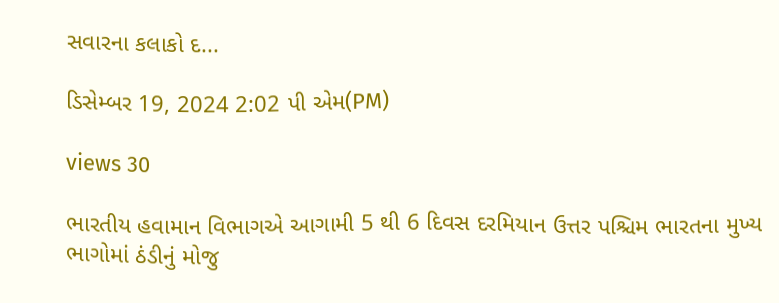સવારના કલાકો દ...

ડિસેમ્બર 19, 2024 2:02 પી એમ(PM)

views 30

ભારતીય હવામાન વિભાગએ આગામી 5 થી 6 દિવસ દરમિયાન ઉત્તર પશ્ચિમ ભારતના મુખ્ય ભાગોમાં ઠંડીનું મોજુ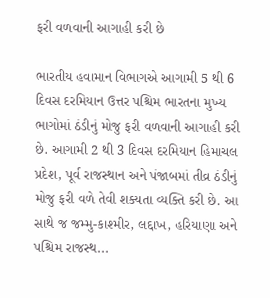ફરી વળવાની આગાહી કરી છે

ભારતીય હવામાન વિભાગએ આગામી 5 થી 6 દિવસ દરમિયાન ઉત્તર પશ્ચિમ ભારતના મુખ્ય ભાગોમાં ઠંડીનું મોજુ ફરી વળવાની આગાહી કરી છે. આગામી 2 થી 3 દિવસ દરમિયાન હિમાચલ પ્રદેશ, પૂર્વ રાજસ્થાન અને પંજાબમાં તીવ્ર ઠંડીનું મોજુ ફરી વળે તેવી શક્યતા વ્યક્તિ કરી છે. આ સાથે જ જમ્મુ-કાશ્મીર, લદ્દાખ, હરિયાણા અને પશ્ચિમ રાજસ્થ...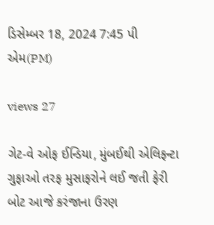ડિસેમ્બર 18, 2024 7:45 પી એમ(PM)

views 27

ગેટ-વે ઓફ ઈન્ડિયા, મુંબઈથી એલિફન્ટા ગુફાઓ તરફ મુસાફરોને લઈ જતી ફેરી બોટ આજે કરંજાના ઉરણ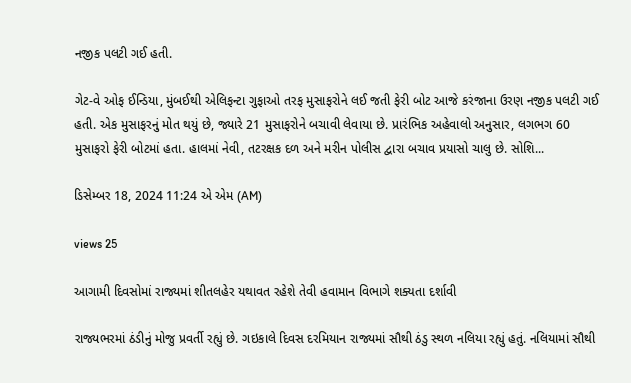નજીક પલટી ગઈ હતી.

ગેટ-વે ઓફ ઈન્ડિયા, મુંબઈથી એલિફન્ટા ગુફાઓ તરફ મુસાફરોને લઈ જતી ફેરી બોટ આજે કરંજાના ઉરણ નજીક પલટી ગઈ હતી. એક મુસાફરનું મોત થયું છે, જ્યારે 21 મુસાફરોને બચાવી લેવાયા છે. પ્રારંભિક અહેવાલો અનુસાર, લગભગ 60 મુસાફરો ફેરી બોટમાં હતા. હાલમાં નેવી, તટરક્ષક દળ અને મરીન પોલીસ દ્વારા બચાવ પ્રયાસો ચાલુ છે. સોશિ...

ડિસેમ્બર 18, 2024 11:24 એ એમ (AM)

views 25

આગામી દિવસોમાં રાજ્યમાં શીતલહેર યથાવત રહેશે તેવી હવામાન વિભાગે શક્યતા દર્શાવી

રાજ્યભરમાં ઠંડીનું મોજુ પ્રવર્તી રહ્યું છે. ગઇકાલે દિવસ દરમિયાન રાજ્યમાં સૌથી ઠંડુ સ્થળ નલિયા રહ્યું હતું. નલિયામાં સૌથી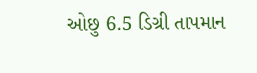ઓછુ 6.5 ડિગ્રી તાપમાન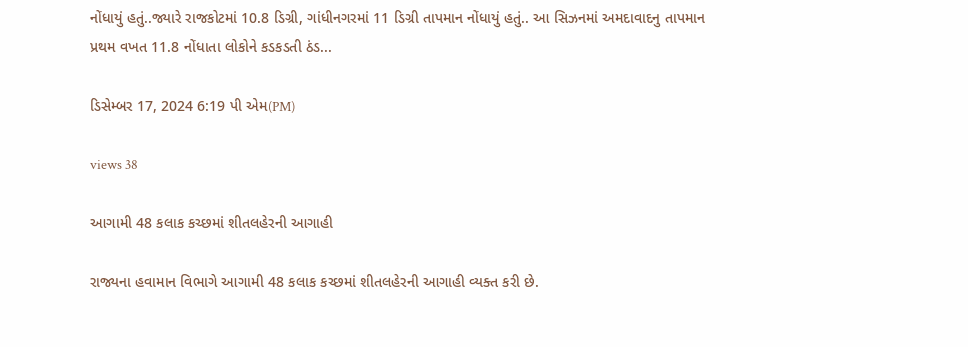નોંધાયું હતું..જ્યારે રાજકોટમાં 10.8 ડિગ્રી, ગાંધીનગરમાં 11 ડિગ્રી તાપમાન નોંધાયું હતું.. આ સિઝનમાં અમદાવાદનુ તાપમાન પ્રથમ વખત 11.8 નોંધાતા લોકોને કડકડતી ઠંડ...

ડિસેમ્બર 17, 2024 6:19 પી એમ(PM)

views 38

આગામી 48 કલાક કચ્છમાં શીતલહેરની આગાહી

રાજ્યના હવામાન વિભાગે આગામી 48 કલાક કચ્છમાં શીતલહેરની આગાહી વ્યક્ત કરી છે.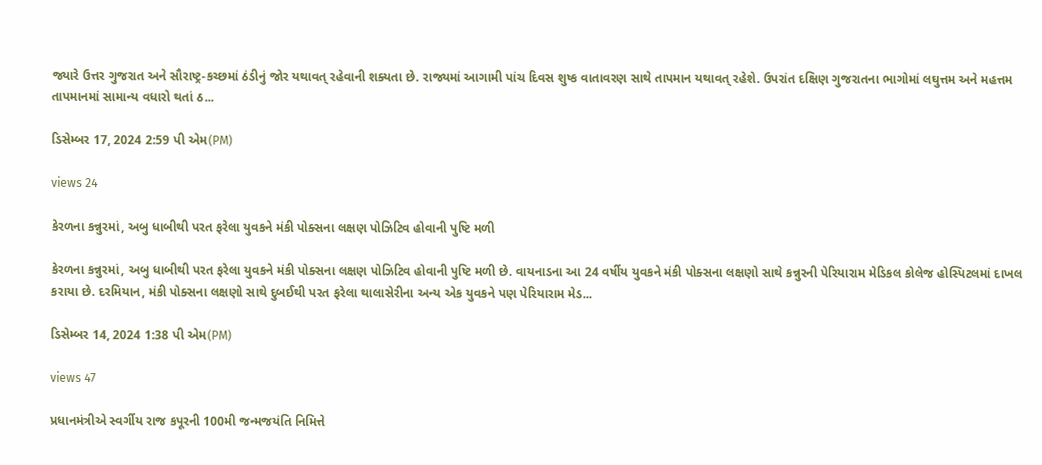જ્યારે ઉત્તર ગુજરાત અને સૌરાષ્ટ્ર-કચ્છમાં ઠંડીનું જોર યથાવત્ રહેવાની શક્યતા છે. રાજ્યમાં આગામી પાંચ દિવસ શુષ્ક વાતાવરણ સાથે તાપમાન યથાવત્ રહેશે. ઉપરાંત દક્ષિણ ગુજરાતના ભાગોમાં લઘુત્તમ અને મહત્તમ તાપમાનમાં સામાન્ય વધારો થતાં ઠ...

ડિસેમ્બર 17, 2024 2:59 પી એમ(PM)

views 24

કેરળના કન્નુરમાં, અબુ ધાબીથી પરત ફરેલા યુવકને મંકી પોક્સના લક્ષણ પોઝિટિવ હોવાની પુષ્ટિ મળી

કેરળના કન્નુરમાં, અબુ ધાબીથી પરત ફરેલા યુવકને મંકી પોક્સના લક્ષણ પોઝિટિવ હોવાની પુષ્ટિ મળી છે. વાયનાડના આ 24 વર્ષીય યુવકને મંકી પોક્સના લક્ષણો સાથે કન્નુરની પેરિયારામ મેડિકલ કોલેજ હોસ્પિટલમાં દાખલ કરાયા છે. દરમિયાન, મંકી પોક્સના લક્ષણો સાથે દુબઈથી પરત ફરેલા થાલાસેરીના અન્ય એક યુવકને પણ પેરિયારામ મેડ...

ડિસેમ્બર 14, 2024 1:38 પી એમ(PM)

views 47

પ્રધાનમંત્રીએ સ્વર્ગીય રાજ કપૂરની 100મી જન્મજયંતિ નિમિત્તે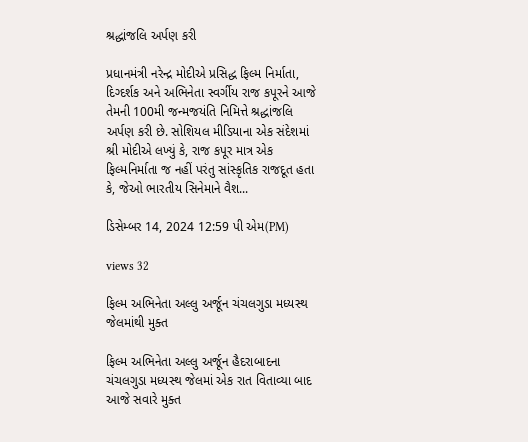શ્રદ્ધાંજલિ અર્પણ કરી

પ્રધાનમંત્રી નરેન્દ્ર મોદીએ પ્રસિદ્ધ ફિલ્મ નિર્માતા, દિગ્દર્શક અને અભિનેતા સ્વર્ગીય રાજ કપૂરને આજે તેમની 100મી જન્મજયંતિ નિમિત્તે શ્રદ્ધાંજલિ અર્પણ કરી છે. સોશિયલ મીડિયાના એક સંદેશમાં શ્રી મોદીએ લખ્યું કે, રાજ કપૂર માત્ર એક ફિલ્મનિર્માતા જ નહીં પરંતુ સાંસ્કૃતિક રાજદૂત હતા કે, જેઓ ભારતીય સિનેમાને વૈશ...

ડિસેમ્બર 14, 2024 12:59 પી એમ(PM)

views 32

ફિલ્મ અભિનેતા અલ્લુ અર્જૂન ચંચલગુડા મધ્યસ્થ જેલમાંથી મુક્ત

ફિલ્મ અભિનેતા અલ્લુ અર્જૂન હૈદરાબાદના ચંચલગુડા મધ્યસ્થ જેલમાં એક રાત વિતાવ્યા બાદ આજે સવારે મુક્ત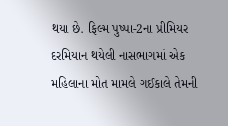થયા છે. ફિલ્મ પુષ્પા-2ના પ્રીમિયર દરમિયાન થયેલી નાસભાગમાં એક મહિલાના મોત મામલે ગઈકાલે તેમની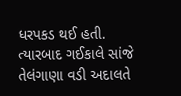ધરપકડ થઈ હતી. ત્યારબાદ ગઈકાલે સાંજે તેલંગાણા વડી અદાલતે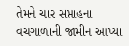તેમને ચાર સપ્તાહના વચગાળાની જામીન આપ્યા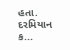હતા. દરમિયાન ક...